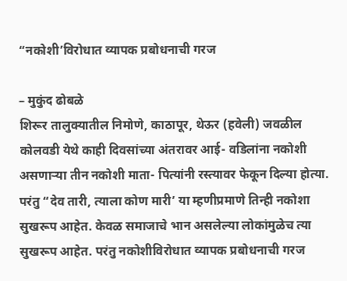“नकोशी’विरोधात व्यापक प्रबोधनाची गरज

– मुकुंद ढोबळे
शिरूर तालुक्यातील निमोणे, काठापूर, थेऊर (हवेली) जवळील कोलवडी येथे काही दिवसांच्या अंतरावर आई- वडिलांना नकोशी असणाऱ्या तीन नकोशी माता- पित्यांनी रस्त्यावर फेकून दिल्या होत्या. परंतु “देव तारी, त्याला कोण मारी’ या म्हणीप्रमाणे तिन्ही नकोशा सुखरूप आहेत. केवळ समाजाचे भान असलेल्या लोकांमुळेच त्या सुखरूप आहेत. परंतु नकोशीविरोधात व्यापक प्रबोधनाची गरज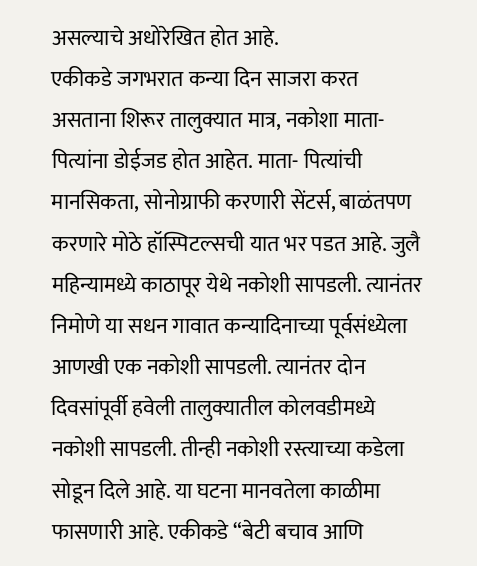असल्याचे अधोरेखित होत आहे.
एकीकडे जगभरात कन्या दिन साजरा करत असताना शिरूर तालुक्यात मात्र, नकोशा माता- पित्यांना डोईजड होत आहेत. माता- पित्यांची मानसिकता, सोनोग्राफी करणारी सेंटर्स, बाळंतपण करणारे मोठे हॉस्पिटल्सची यात भर पडत आहे. जुलै महिन्यामध्ये काठापूर येथे नकोशी सापडली. त्यानंतर निमोणे या सधन गावात कन्यादिनाच्या पूर्वसंध्येला आणखी एक नकोशी सापडली. त्यानंतर दोन दिवसांपूर्वी हवेली तालुक्यातील कोलवडीमध्ये नकोशी सापडली. तीन्ही नकोशी रस्त्याच्या कडेला सोडून दिले आहे. या घटना मानवतेला काळीमा फासणारी आहे. एकीकडे “बेटी बचाव आणि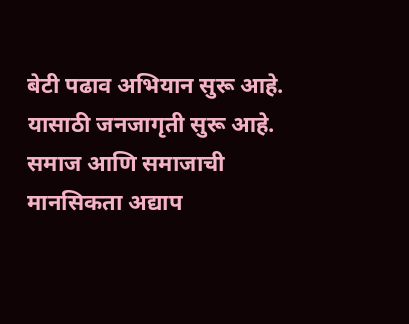बेटी पढाव अभियान सुरू आहे. यासाठी जनजागृती सुरू आहे. समाज आणि समाजाची मानसिकता अद्याप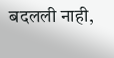बदलली नाही,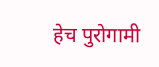हेच पुरोगामी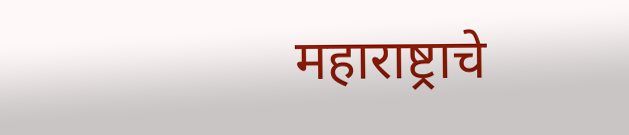महाराष्ट्राचे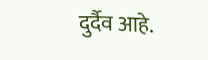दुर्दैव आहे.